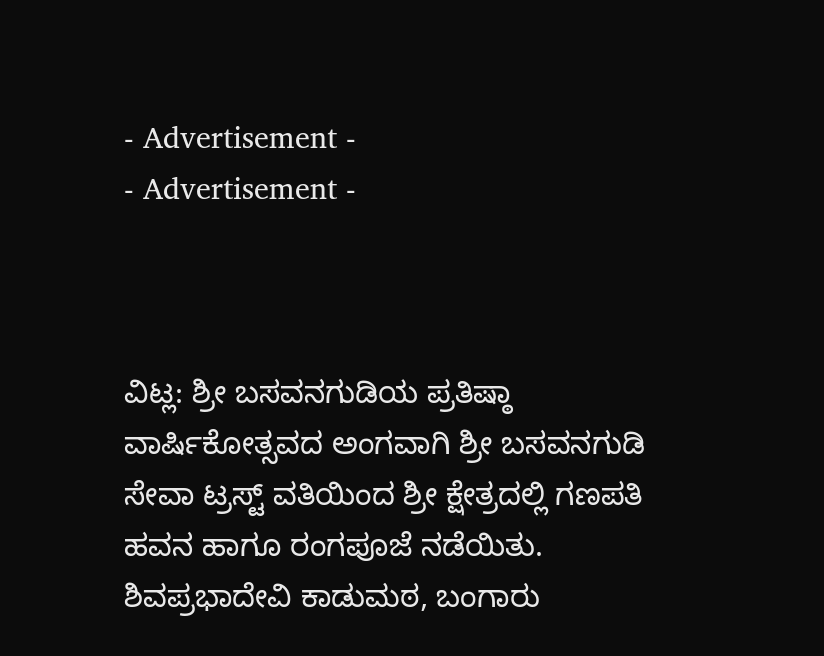- Advertisement -
- Advertisement -



ವಿಟ್ಲ: ಶ್ರೀ ಬಸವನಗುಡಿಯ ಪ್ರತಿಷ್ಠಾ ವಾರ್ಷಿಕೋತ್ಸವದ ಅಂಗವಾಗಿ ಶ್ರೀ ಬಸವನಗುಡಿ ಸೇವಾ ಟ್ರಸ್ಟ್ ವತಿಯಿಂದ ಶ್ರೀ ಕ್ಷೇತ್ರದಲ್ಲಿ ಗಣಪತಿ ಹವನ ಹಾಗೂ ರಂಗಪೂಜೆ ನಡೆಯಿತು.
ಶಿವಪ್ರಭಾದೇವಿ ಕಾಡುಮಠ, ಬಂಗಾರು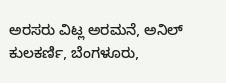ಅರಸರು ವಿಟ್ಲ ಅರಮನೆ, ಅನಿಲ್ ಕುಲಕರ್ಣಿ, ಬೆಂಗಳೂರು,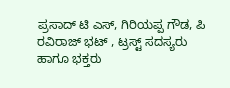ಪ್ರಸಾದ್ ಟಿ ಎಸ್, ಗಿರಿಯಪ್ಪ ಗೌಡ, ಪಿ ರವಿರಾಜ್ ಭಟ್ , ಟ್ರಸ್ಟ್ ಸದಸ್ಯರು ಹಾಗೂ ಭಕ್ತರು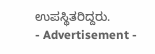ಉಪಸ್ಥಿತರಿದ್ದರು.
- Advertisement -